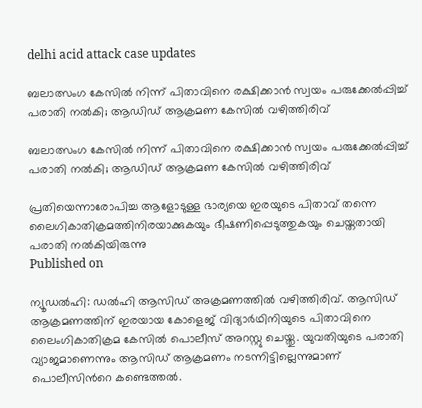delhi acid attack case updates

ബലാത്സംഗ കേസിൽ നിന്ന് പിതാവിനെ രക്ഷിക്കാൻ സ്വയം പരുക്കേൽപ്പിച്ച് പരാതി നൽകി; ആഡിഡ് ആക്രമണ കേസിൽ വഴിത്തിരിവ്

ബലാത്സംഗ കേസിൽ നിന്ന് പിതാവിനെ രക്ഷിക്കാൻ സ്വയം പരുക്കേൽപ്പിച്ച് പരാതി നൽകി; ആഡിഡ് ആക്രമണ കേസിൽ വഴിത്തിരിവ്

പ്രതിയെന്നാരോപിച്ച ആളോടുള്ള ഭാര്യയെ ഇരയുടെ പിതാവ് തന്നെ ലൈഗികാതിക്രമത്തിനിരയാക്കുകയും ഭീഷണിപ്പെടുത്തുകയും ചെയ്തതായി പരാതി നൽ‌കിയിരുന്നു
Published on

ന്യൂഡൽഹി: ഡൽഹി ആസിഡ് അക്രമണത്തിൽ വഴിത്തിരിവ്. ആസിഡ് ആക്രമണത്തിന് ഇരയായ കോളെജ് വിദ്യാർഥിനിയുടെ പിതാവിനെ ലൈംഗികാതിക്രമ കേസിൽ പൊലീസ് അറസ്റ്റു ചെയ്തു. യുവതിയുടെ പരാതി വ്യാജമാണെന്നും ആസിഡ് ആക്രമണം നടന്നിട്ടില്ലെന്നുമാണ് പൊലീസിന്‍റെ കണ്ടെത്തൽ.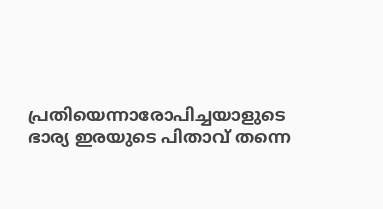പ്രതിയെന്നാരോപിച്ചയാളുടെ ഭാര്യ ഇരയുടെ പിതാവ് തന്നെ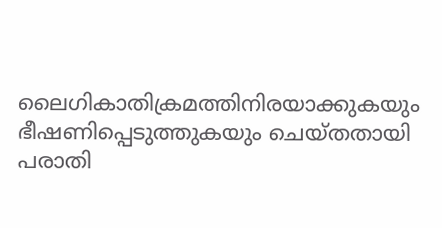ലൈഗികാതിക്രമത്തിനിരയാക്കുകയും ഭീഷണിപ്പെടുത്തുകയും ചെയ്തതായി പരാതി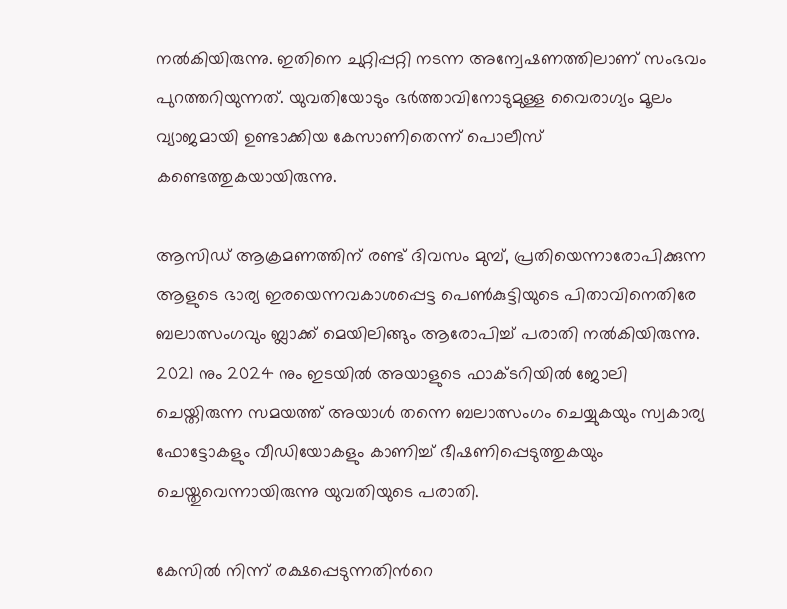നൽ‌കിയിരുന്നു. ഇതിനെ ചുറ്റിപ്പറ്റി നടന്ന അന്വേഷണത്തിലാണ് സംഭവം പുറത്തറിയുന്നത്. യുവതിയോടും ഭർത്താവിനോടുമുള്ള വൈരാഗ്യം മൂലം വ്യാജമായി ഉണ്ടാക്കിയ കേസാണിതെന്ന് പൊലീസ് കണ്ടെത്തുകയായിരുന്നു.

ആസിഡ് ആക്രമണത്തിന് രണ്ട് ദിവസം മുമ്പ്, പ്രതിയെന്നാരോപിക്കുന്ന ആളുടെ ഭാര്യ ഇരയെന്നവകാശപ്പെട്ട പെൺകുട്ടിയുടെ പിതാവിനെതിരേ ബലാത്സംഗവും ബ്ലാക്ക് മെയിലിങ്ങും ആരോപിച്ച് പരാതി നൽകിയിരുന്നു. 2021 നും 2024 നും ഇടയിൽ അയാളുടെ ഫാക്ടറിയിൽ ജോലി ചെയ്തിരുന്ന സമയത്ത് അയാൾ തന്നെ ബലാത്സംഗം ചെയ്യുകയും സ്വകാര്യ ഫോട്ടോകളും വീഡിയോകളും കാണിച്ച് ഭീഷണിപ്പെടുത്തുകയും ചെയ്തുവെന്നായിരുന്നു യുവതിയുടെ പരാതി.

കേസിൽ നിന്ന് രക്ഷപ്പെടുന്നതിന്‍റെ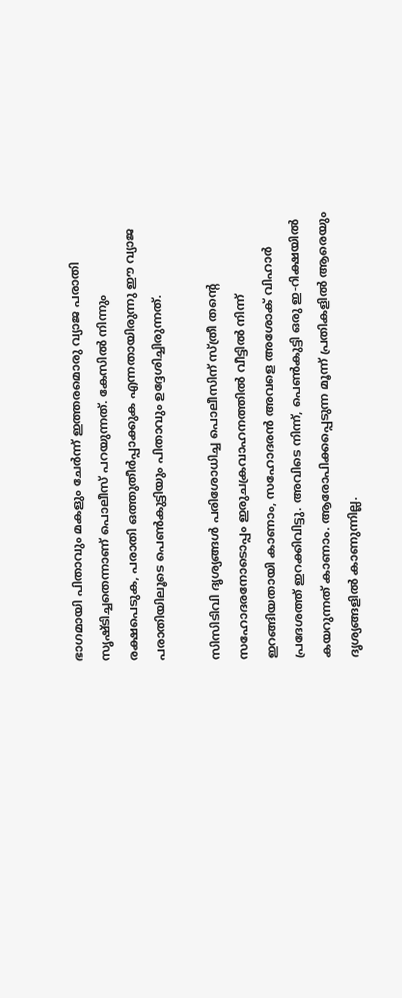ഭാഗമായി പിതാവും മകളും ചേർന്ന് ഇത്തരമൊരു വ്യാജ പരാതി സൃഷ്ടിച്ചതെന്നാണ് പൊലീസ് പറയുന്നത്. കേസിൽ നിന്നും രക്ഷപെടുക, പരാതി ഒത്തുതീർപ്പാക്കുക എന്നതായിരുന്നു ഈ വ്യാജ പരാതിയിലൂടെ പെൺകുട്ടിയും പിതാവും ഉദ്ദേശിച്ചിരുന്നത്.

സിസിടിവി ദൃശ്യങ്ങൾ പരിശോധിച്ച പൊലീസിന് സ്ത്രീ തന്‍റെ സഹോദരനോടൊപ്പം ഇരുചക്രവാഹനത്തിൽ വീട്ടിൽ നിന്ന് ഇറങ്ങിയതായി കാണാം, സഹോദരൻ അവളെ അശോക് വിഹാർ പ്രദേശത്ത് ഇറക്കിവിട്ടു. അവിടെ നിന്ന്, പെൺകുട്ടി ഒരു ഇ-റിക്ഷയിൽ കയറുന്നത് കാണാം. ആരോപിക്കപ്പെടുന്ന മൂന്ന് പ്രതികളിൽ ആരെയും ദൃശ്യങ്ങളിൽ കാണുന്നില്ല.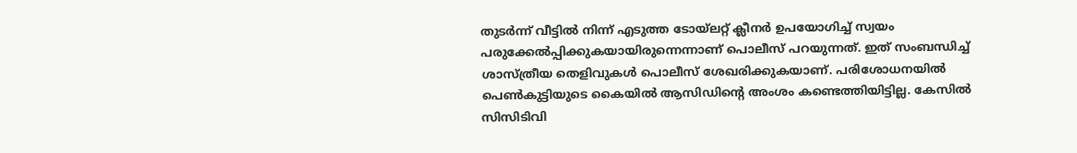തുടർന്ന് വീട്ടിൽ നിന്ന് എടുത്ത ടോയ്‌ലറ്റ് ക്ലീനർ ഉപയോഗിച്ച് സ്വയം പരുക്കേൽപ്പിക്കുകയായിരുന്നെന്നാണ് പൊലീസ് പറയുന്നത്. ഇത് സംബന്ധിച്ച് ശാസ്ത്രീയ തെളിവുകൾ പൊലീസ് ശേഖരിക്കുകയാണ്. പരിശോധനയിൽ പെൺകുട്ടിയുടെ കൈയിൽ ആസിഡിന്‍റെ അംശം കണ്ടെത്തിയിട്ടില്ല. കേസിൽ സിസിടിവി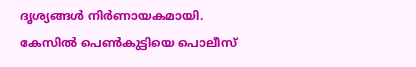ദൃശ്യങ്ങൾ‌ നിർണായകമായി. കേസിൽ പെൺകുട്ടിയെ പൊലീസ്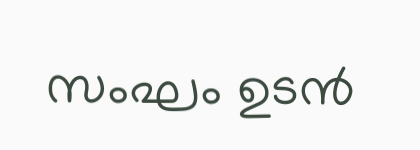സംഘം ഉടൻ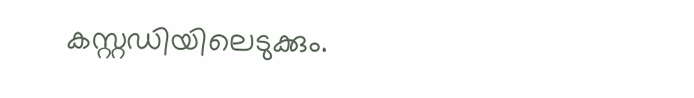കസ്റ്റഡിയിലെടുക്കും.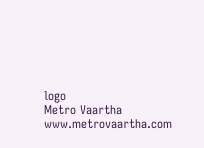logo
Metro Vaartha
www.metrovaartha.com